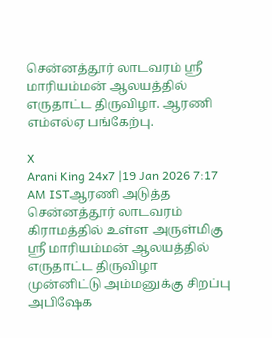சென்னத்தூர் லாடவரம் ஸ்ரீ மாரியம்மன் ஆலயத்தில் எருதாட்ட திருவிழா. ஆரணி எம்எல்ஏ பங்கேற்பு.

X
Arani King 24x7 |19 Jan 2026 7:17 AM ISTஆரணி அடுத்த சென்னத்தூர் லாடவரம் கிராமத்தில் உள்ள அருள்மிகு ஸ்ரீ மாரியம்மன் ஆலயத்தில் எருதாட்ட திருவிழா முன்னிட்டு அம்மனுக்கு சிறப்பு அபிஷேக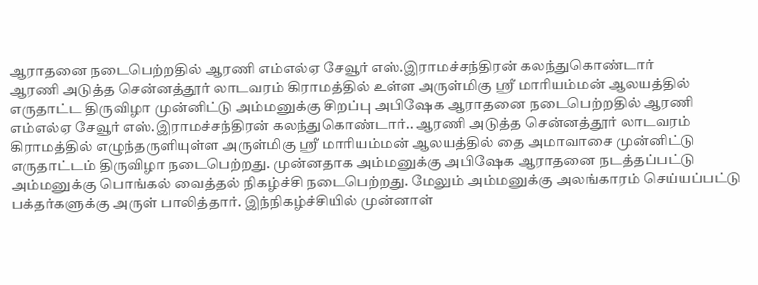ஆராதனை நடைபெற்றதில் ஆரணி எம்எல்ஏ சேவூர் எஸ்.இராமச்சந்திரன் கலந்துகொண்டார்
ஆரணி அடுத்த சென்னத்தூர் லாடவரம் கிராமத்தில் உள்ள அருள்மிகு ஸ்ரீ மாரியம்மன் ஆலயத்தில் எருதாட்ட திருவிழா முன்னிட்டு அம்மனுக்கு சிறப்பு அபிஷேக ஆராதனை நடைபெற்றதில் ஆரணி எம்எல்ஏ சேவூர் எஸ்.இராமச்சந்திரன் கலந்துகொண்டார்.. ஆரணி அடுத்த சென்னத்தூர் லாடவரம் கிராமத்தில் எழுந்தருளியுள்ள அருள்மிகு ஸ்ரீ மாரியம்மன் ஆலயத்தில் தை அமாவாசை முன்னிட்டு எருதாட்டம் திருவிழா நடைபெற்றது. முன்னதாக அம்மனுக்கு அபிஷேக ஆராதனை நடத்தப்பட்டு அம்மனுக்கு பொங்கல் வைத்தல் நிகழ்ச்சி நடைபெற்றது. மேலும் அம்மனுக்கு அலங்காரம் செய்யப்பட்டு பக்தர்களுக்கு அருள் பாலித்தார். இந்நிகழ்ச்சியில் முன்னாள்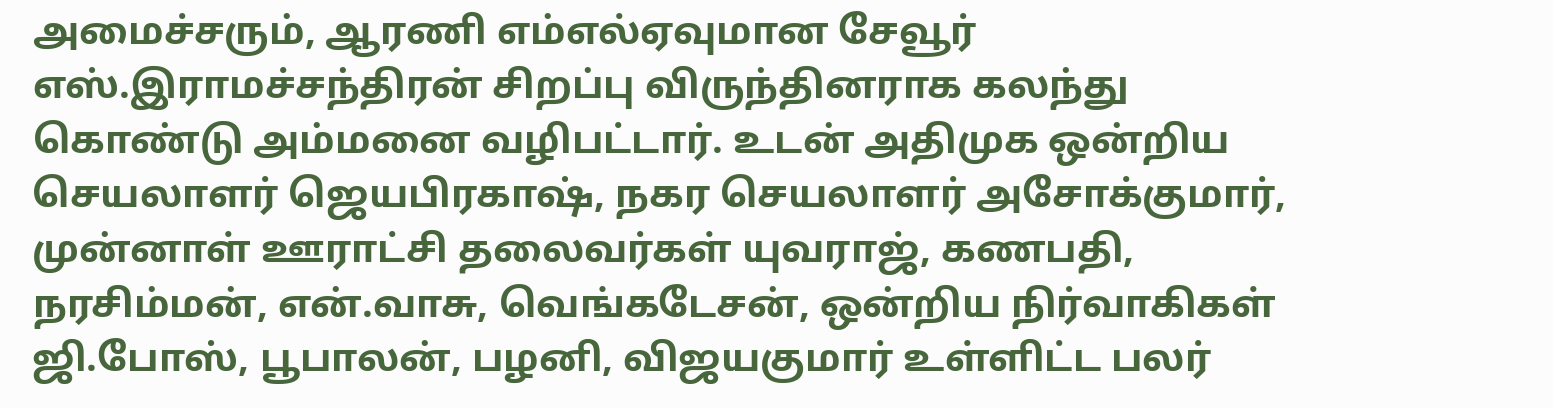அமைச்சரும், ஆரணி எம்எல்ஏவுமான சேவூர் எஸ்.இராமச்சந்திரன் சிறப்பு விருந்தினராக கலந்து கொண்டு அம்மனை வழிபட்டார். உடன் அதிமுக ஒன்றிய செயலாளர் ஜெயபிரகாஷ், நகர செயலாளர் அசோக்குமார், முன்னாள் ஊராட்சி தலைவர்கள் யுவராஜ், கணபதி, நரசிம்மன், என்.வாசு, வெங்கடேசன், ஒன்றிய நிர்வாகிகள் ஜி.போஸ், பூபாலன், பழனி, விஜயகுமார் உள்ளிட்ட பலர்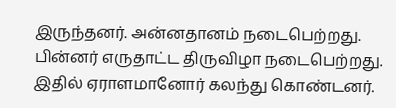இருந்தனர். அன்னதானம் நடைபெற்றது. பின்னர் எருதாட்ட திருவிழா நடைபெற்றது. இதில் ஏராளமானோர் கலந்து கொண்டனர்.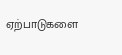ஏற்பாடுகளை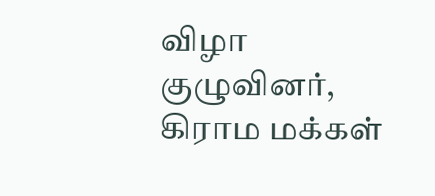விழா குழுவினர், கிராம மக்கள்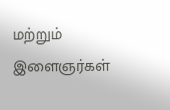மற்றும் இளைஞர்கள்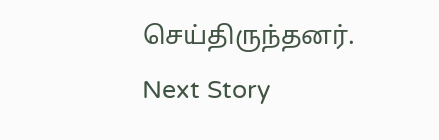செய்திருந்தனர்.
Next Story